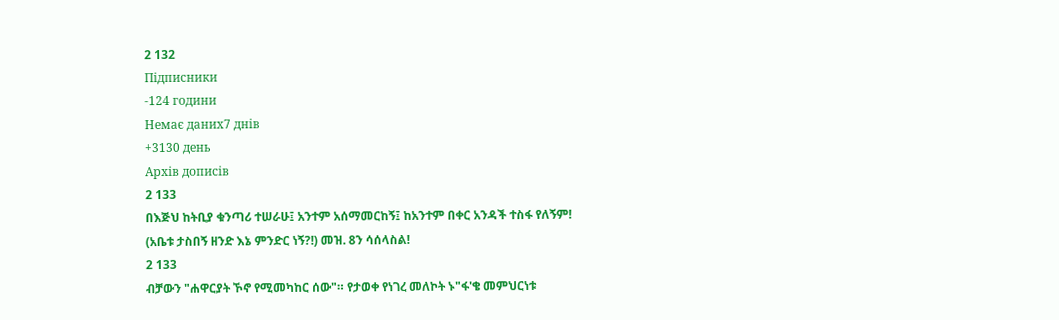2 132
Підписники
-124 години
Немає даних7 днів
+3130 день
Архів дописів
2 133
በእጅህ ከትቢያ ቁንጣሪ ተሠራሁ፤ አንተም አሰማመርከኝ፤ ከአንተም በቀር አንዳች ተስፋ የለኝም! (አቤቱ ታስበኝ ዘንድ እኔ ምንድር ነኝ?!) መዝ. 8ን ሳሰላስል!
2 133
ብቻውን "ሐዋርያት ኾኖ የሚመካከር ሰው"። የታወቀ የነገረ መለኮት ኑ"ፋ'ቄ መምህርነቱ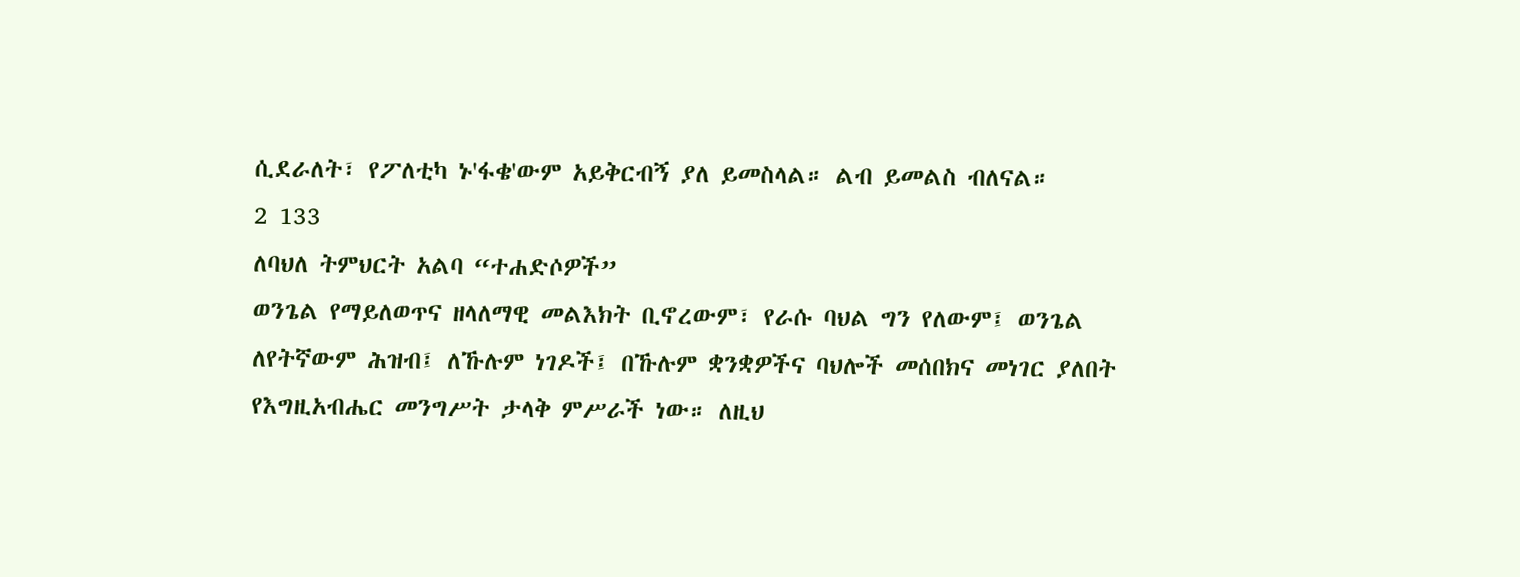ሲደራለት፣ የፖለቲካ ኑ'ፋቄ'ውም አይቅርብኝ ያለ ይመስላል። ልብ ይመልስ ብለናል።
2 133
ለባህለ ትምህርት አልባ “ተሐድሶዎች”
ወንጌል የማይለወጥና ዘላለማዊ መልእክት ቢኖረውም፣ የራሱ ባህል ግን የለውም፤ ወንጌል ለየትኛውም ሕዝብ፤ ለኹሉም ነገዶች፤ በኹሉም ቋንቋዎችና ባህሎች መሰበክና መነገር ያለበት የእግዚአብሔር መንግሥት ታላቅ ምሥራች ነው። ለዚህ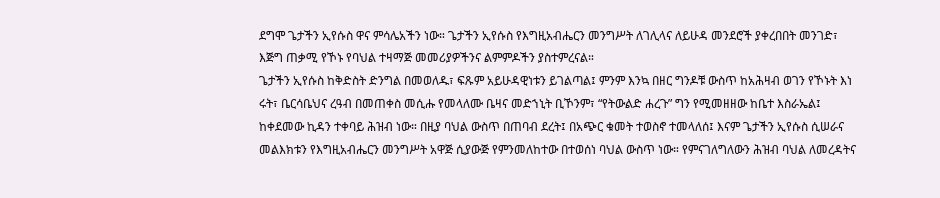ደግሞ ጌታችን ኢየሱስ ዋና ምሳሌአችን ነው። ጌታችን ኢየሱስ የእግዚአብሔርን መንግሥት ለገሊላና ለይሁዳ መንደሮች ያቀረበበት መንገድ፣ እጅግ ጠቃሚ የኾኑ የባህል ተዛማጅ መመሪያዎችንና ልምምዶችን ያስተምረናል።
ጌታችን ኢየሱስ ከቅድስት ድንግል በመወለዱ፣ ፍጹም አይሁዳዊነቱን ይገልጣል፤ ምንም እንኳ በዘር ግንዶቹ ውስጥ ከአሕዛብ ወገን የኾኑት እነ ሩት፣ ቤርሳቤህና ረዓብ በመጠቀስ መሲሑ የመላለሙ ቤዛና መድኀኒት ቢኾንም፣ “የትውልድ ሐረጉ” ግን የሚመዘዘው ከቤተ እስራኤል፤ ከቀደመው ኪዳን ተቀባይ ሕዝብ ነው። በዚያ ባህል ውስጥ በጠባብ ደረት፤ በአጭር ቁመት ተወስኖ ተመላለሰ፤ እናም ጌታችን ኢየሱስ ሲሠራና መልእክቱን የእግዚአብሔርን መንግሥት አዋጅ ሲያውጅ የምንመለከተው በተወሰነ ባህል ውስጥ ነው። የምናገለግለውን ሕዝብ ባህል ለመረዳትና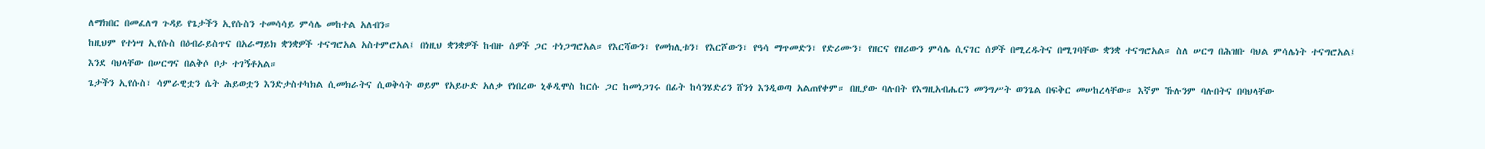ለማክበር በመፈለግ ጉዳይ የጌታችን ኢየሱስን ተመሳሳይ ምሳሌ መከተል አለብን።
ከዚህም የተነሣ ኢየሱስ በዕብራይስጥና በአራማይክ ቋንቋዎች ተናግሮአል አስተምሮአል፤ በነዚህ ቋንቋዎች ከብዙ ሰዎች ጋር ተነጋግሮአል። የእርሻውን፣ የመክሊቱን፣ የእርሾውን፣ የዓሳ ማጥመድን፣ የድሪሙን፣ የዘርና የዘሪውን ምሳሌ ሲናገር ሰዎች በሚረዱትና በሚገባቸው ቋንቋ ተናግሮአል። ስለ ሠርግ በሕዝቡ ባህል ምሳሌነት ተናግሮአል፤ እንደ ባህላቸው በሠርግና በልቅሶ ቦታ ተገኝቶአል።
ጌታችን ኢየሱስ፣ ሳምራዊቷን ሴት ሕይወቷን እንድታስተካክል ሲመክራትና ሲወቅሳት ወይም የአይሁድ አለቃ የነበረው ኒቆዲሞስ ከርሱ ጋር ከመነጋገሩ በፊት ከሳንሄድሪን ሸንጎ እንዲወጣ አልጠየቀም። በዚያው ባሉበት የእግዚአብሔርን መንግሥት ወንጌል በፍቅር መሠከረላቸው። እኛም ኹሉንም ባሉበትና በባህላቸው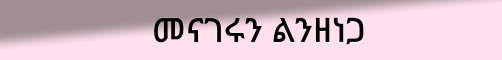መናገሩን ልንዘነጋ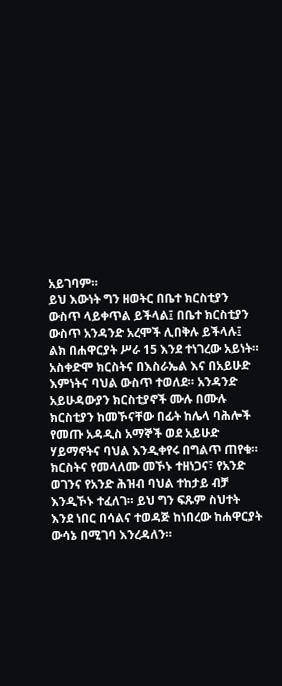አይገባም።
ይህ እውነት ግን ዘወትር በቤተ ክርስቲያን ውስጥ ላይቀጥል ይችላል፤ በቤተ ክርስቲያን ውስጥ አንዳንድ አረሞች ሊበቅሉ ይችላሉ፤ ልክ በሐዋርያት ሥራ 15 እንደ ተነገረው አይነት። አስቀድሞ ክርስትና በእስራኤል እና በአይሁድ እምነትና ባህል ውስጥ ተወለደ። አንዳንድ አይሁዳውያን ክርስቲያኖች ሙሉ በሙሉ ክርስቲያን ከመኾናቸው በፊት ከሌላ ባሕሎች የመጡ አዳዲስ አማኞች ወደ አይሁድ ሃይማኖትና ባህል እንዲቀየሩ በግልጥ ጠየቁ። ክርስትና የመላለሙ መኾኑ ተዘነጋና፣ የአንድ ወገንና የአንድ ሕዝብ ባህል ተከታይ ብቻ እንዲኾኑ ተፈለገ። ይህ ግን ፍጹም ስህተት እንደ ነበር በሳልና ተወዳጅ ከነበረው ከሐዋርያት ውሳኔ በሚገባ እንረዳለን።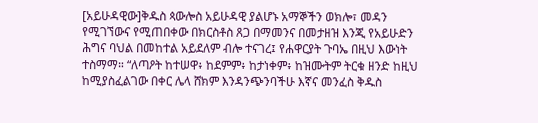[አይሁዳዊው]ቅዱስ ጳውሎስ አይሁዳዊ ያልሆኑ አማኞችን ወክሎ፣ መዳን የሚገኘውና የሚጠበቀው በክርስቶስ ጸጋ በማመንና በመታዘዝ እንጂ የአይሁድን ሕግና ባህል በመከተል አይደለም ብሎ ተናገረ፤ የሐዋርያት ጉባኤ በዚህ እውነት ተስማማ። “ለጣዖት ከተሠዋ፥ ከደምም፥ ከታነቀም፥ ከዝሙትም ትርቁ ዘንድ ከዚህ ከሚያስፈልገው በቀር ሌላ ሸክም እንዳንጭንባችሁ እኛና መንፈስ ቅዱስ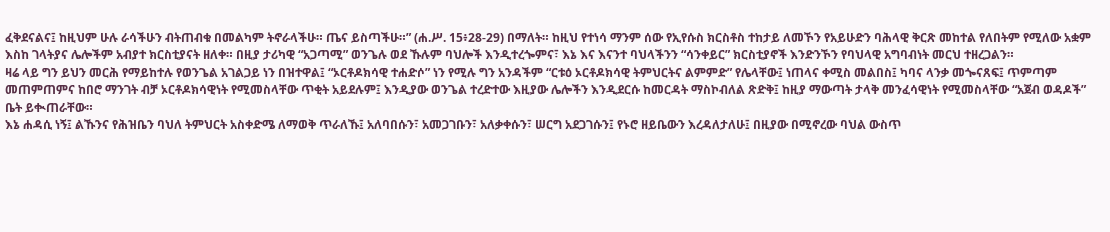ፈቅደናልና፤ ከዚህም ሁሉ ራሳችሁን ብትጠብቁ በመልካም ትኖራላችሁ። ጤና ይስጣችሁ።” (ሐ.ሥ. 15፥28-29) በማለት። ከዚህ የተነሳ ማንም ሰው የኢየሱስ ክርስቶስ ተከታይ ለመኾን የአይሁድን ባሕላዊ ቅርጽ መከተል የለበትም የሚለው አቋም እስከ ገላትያና ሌሎችም አብያተ ክርስቲያናት ዘለቀ። በዚያ ታሪካዊ “አጋጣሚ” ወንጌሉ ወደ ኹሉም ባህሎች እንዲተረጐምና፣ እኔ እና እናንተ ባህላችንን “ሳንቀይር” ክርስቲያኖች እንድንኾን የባህላዊ አግባብነት መርህ ተዘረጋልን።
ዛሬ ላይ ግን ይህን መርሕ የማይከተሉ የወንጌል አገልጋይ ነን በዝተዋል፤ “ኦርቶዶክሳዊ ተሐድሶ” ነን የሚሉ ግን አንዳችም “ርቱዕ ኦርቶዶክሳዊ ትምህርትና ልምምድ” የሌላቸው፤ ነጠላና ቀሚስ መልበስ፤ ካባና ላንቃ መጐናጸፍ፤ ጥምጣም መጠምጠምና ከበሮ ማንገት ብቻ ኦርቶዶክሳዊነት የሚመስላቸው ጥቂት አይደሉም፤ እንዲያው ወንጌል ተረድተው እዚያው ሌሎችን እንዲደርሱ ከመርዳት ማስኮብለል ጽድቅ፤ ከዚያ ማውጣት ታላቅ መንፈሳዊነት የሚመስላቸው “አጀብ ወዳዶች” ቤት ይቊጠራቸው።
እኔ ሐዳሲ ነኝ፤ ልኹንና የሕዝቤን ባህለ ትምህርት አስቀድሜ ለማወቅ ጥራለኹ፤ አለባበሱን፣ አመጋገቡን፣ አለቃቀሱን፣ ሠርግ አደጋገሱን፤ የኑሮ ዘይቤውን እረዳለታለሁ፤ በዚያው በሚኖረው ባህል ውስጥ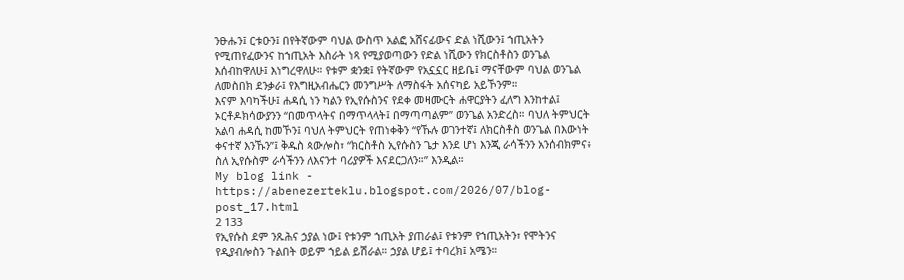ንፁሑን፤ ርቱዑን፤ በየትኛውም ባህል ውስጥ አልፎ አሸናፊውና ድል ነሺውን፤ ኀጢአትን የሚጠየፈውንና ከኀጢአት እስራት ነጻ የሚያወጣውን የድል ነሺውን የክርስቶስን ወንጌል እሰብከዋለሁ፤ እነግረዋለሁ። የቱም ቋንቋ፤ የትኛውም የአኗኗር ዘይቤ፤ ማናቸውም ባህል ወንጌል ለመስበክ ደንቃራ፤ የእግዚአብሔርን መንግሥት ለማስፋት አሰናካይ አይኾንም።
እናም እባካችሁ፤ ሐዳሲ ነን ካልን የኢየሱስንና የደቀ መዛሙርት ሐዋርያትን ፈለግ እንከተል፤ ኦርቶዶክሳውያንን “በመጥላትና በማጥላላት፤ በማጣጣልም” ወንጌል አንድረስ። ባህለ ትምህርት አልባ ሐዳሲ ከመኾን፤ ባህለ ትምህርት የጠነቀቅን “የኹሉ ወገንተኛ፤ ለክርስቶስ ወንጌል በእውነት ቀናተኛ እንኹን”፤ ቅዱስ ጳውሎስ፣ “ክርስቶስ ኢየሱስን ጌታ እንደ ሆነ እንጂ ራሳችንን አንሰብክምና፥ ስለ ኢየሱስም ራሳችንን ለእናንተ ባሪያዎች እናደርጋለን።” እንዲል።
My blog link - https://abenezerteklu.blogspot.com/2026/07/blog-post_17.html
2 133
የኢየሱስ ደም ንጹሕና ኃያል ነው፤ የቱንም ኀጢአት ያጠራል፤ የቱንም የኀጢአትን፣ የሞትንና የዲያብሎስን ጉልበት ወይም ኀይል ይሽራል። ኃያል ሆይ፤ ተባረክ፤ አሜን።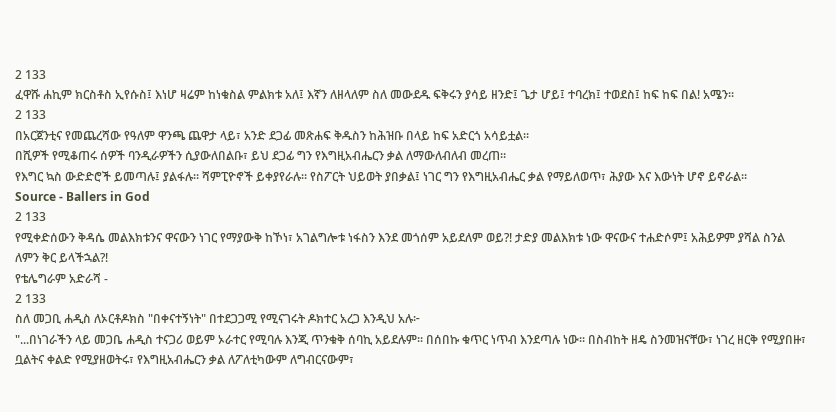2 133
ፈዋሹ ሐኪም ክርስቶስ ኢየሱስ፤ እነሆ ዛሬም ከነቁስል ምልክቱ አለ፤ እኛን ለዘላለም ስለ መውደዱ ፍቅሩን ያሳይ ዘንድ፤ ጌታ ሆይ፤ ተባረክ፤ ተወደስ፤ ከፍ ከፍ በል! አሜን፡፡
2 133
በአርጀንቲና የመጨረሻው የዓለም ዋንጫ ጨዋታ ላይ፣ አንድ ደጋፊ መጽሐፍ ቅዱስን ከሕዝቡ በላይ ከፍ አድርጎ አሳይቷል።
በሺዎች የሚቆጠሩ ሰዎች ባንዲራዎችን ሲያውለበልቡ፣ ይህ ደጋፊ ግን የእግዚአብሔርን ቃል ለማውለብለብ መረጠ።
የእግር ኳስ ውድድሮች ይመጣሉ፤ ያልፋሉ። ሻምፒዮኖች ይቀያየራሉ። የስፖርት ህይወት ያበቃል፤ ነገር ግን የእግዚአብሔር ቃል የማይለወጥ፣ ሕያው እና እውነት ሆኖ ይኖራል።
Source - Ballers in God
2 133
የሚቀድሰውን ቅዳሴ መልእክቱንና ዋናውን ነገር የማያውቅ ከኾነ፣ አገልግሎቱ ነፋስን እንደ መጎሰም አይደለም ወይ?! ታድያ መልእክቱ ነው ዋናውና ተሐድሶም፤ አሕይዎም ያሻል ስንል ለምን ቅር ይላችኋል?!
የቴሌግራም አድራሻ -
2 133
ስለ መጋቢ ሐዲስ ለኦርቶዶክስ "በቀናተኝነት" በተደጋጋሚ የሚናገሩት ዶክተር አረጋ እንዲህ አሉ፦
"...በነገራችን ላይ መጋቤ ሐዲስ ተናጋሪ ወይም ኦራተር የሚባሉ እንጂ ጥንቁቅ ሰባኪ አይደሉም፡፡ በሰበኩ ቁጥር ነጥብ እንደጣሉ ነው፡፡ በስብከት ዘዴ ስንመዝናቸው፣ ነገረ ዘርቅ የሚያበዙ፣ ቧልትና ቀልድ የሚያዘወትሩ፣ የእግዚአብሔርን ቃል ለፖለቲካውም ለግብርናውም፣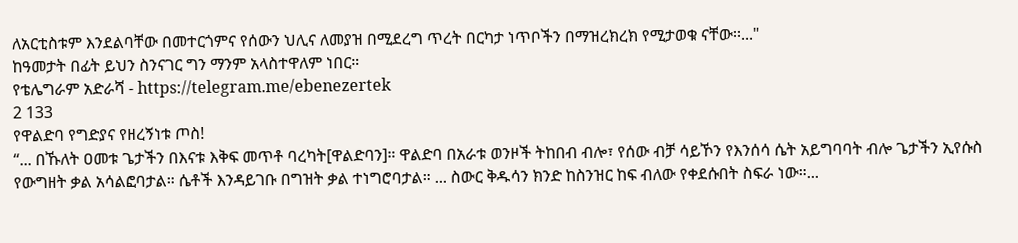ለአርቲስቱም እንደልባቸው በመተርጎምና የሰውን ህሊና ለመያዝ በሚደረግ ጥረት በርካታ ነጥቦችን በማዝረክረክ የሚታወቁ ናቸው፡፡..."
ከዓመታት በፊት ይህን ስንናገር ግን ማንም አላስተዋለም ነበር።
የቴሌግራም አድራሻ - https://telegram.me/ebenezertek
2 133
የዋልድባ የግድያና የዘረኝነቱ ጦስ!
“... በኹለት ዐመቱ ጌታችን በእናቱ እቅፍ መጥቶ ባረካት[ዋልድባን]። ዋልድባ በአራቱ ወንዞች ትከበብ ብሎ፣ የሰው ብቻ ሳይኾን የእንሰሳ ሴት አይግባባት ብሎ ጌታችን ኢየሱስ የውግዘት ቃል አሳልፎባታል። ሴቶች እንዳይገቡ በግዝት ቃል ተነግሮባታል። ... ስውር ቅዱሳን ክንድ ከስንዝር ከፍ ብለው የቀደሱበት ስፍራ ነው።...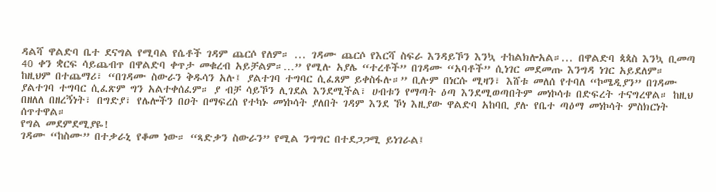ዳልሻ ዋልድባ ቤተ ደናግል የሚባል የሴቶች ገዳም ጨርሶ የለም። ... ገዳሙ ጨርሶ የእርሻ ስፍራ እንዳይኾን እንኳ ተከልክሎአል።... በዋልድባ ጳጳስ እንኳ ቢመጣ 40 ቀን ቋርፍ ሳይጨብጥ በዋልድባ ቀጥታ መቁረብ አይቻልም።…” የሚሉ አያሌ “ተረቶች” በገዳሙ “አባቶች” ሲነገር መደመጡ እንግዳ ነገር አይደለም።
ከዚህም በተጨማሪ፣ “በገዳሙ ስውራን ቅዱሳን አሉ፤ ያልተገባ ተግባር ሲፈጸም ይቀስፋሉ።” ቢሉም በነርሱ ሚዛን፣ እሸቱ መለሰ የተባለ “ኮሜዲያን” በገዳሙ ያልተገባ ተግባር ሲፈጽም ግን አልተቀሰፈም። ያ ብቻ ሳይኾን ሊገደል እንደሚችል፣ ሀብቱን የማጣት ዕጣ እንደሚወጣበትም መነኮሳቱ በድፍረት ተናግረዋል። ከዚህ በዘለለ በዘረኝነት፣ በግድያ፣ የሌሎችን በዐት በማፍረስ የተካኑ መነኮሳት ያለበት ገዳም እንደ ኾነ እዚያው ዋልድባ አከባቢ ያሉ የቤተ ጣዕማ መነኮሳት ምስክርነት ሰጥተዋል።
የግል መደምደሚያዬ!
ገዳሙ “ከስሙ” በተቃራኒ የቆመ ነው። “ጻድቃን ስውራን” የሚል ንግግር በተደጋጋሚ ይነገራል፤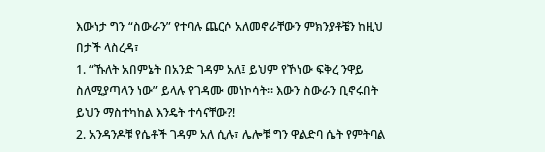እውነታ ግን “ስውራን” የተባሉ ጨርሶ አለመኖራቸውን ምክንያቶቼን ከዚህ በታች ላስረዳ፣
1. “ኹለት አበምኔት በአንድ ገዳም አለ፤ ይህም የኾነው ፍቅረ ንዋይ ስለሚያጣላን ነው” ይላሉ የገዳሙ መነኮሳት። እውን ስውራን ቢኖሩበት ይህን ማስተካከል እንዴት ተሳናቸው?!
2. አንዳንዶቹ የሴቶች ገዳም አለ ሲሉ፣ ሌሎቹ ግን ዋልድባ ሴት የምትባል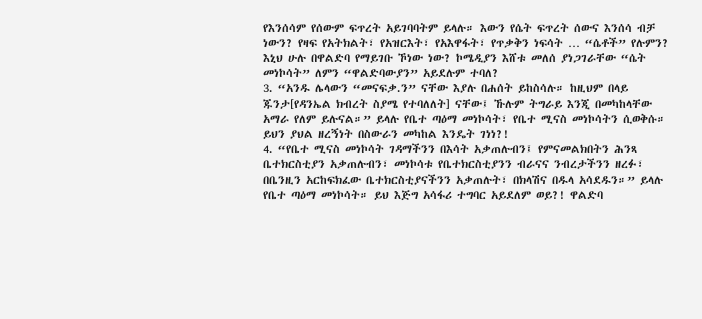የእንሰሳም የሰውም ፍጥረት አይገባባትም ይላሉ። እውን የሴት ፍጥረት ሰውና እንሰሳ ብቻ ነውን? የዛፍ የአትክልት፣ የአዝርእት፣ የአእዋፋት፣ የጥቃቅን ነፍሳት … “ሴቶች” የሉምን? እኒህ ሁሉ በዋልድባ የማይገቡ ኾነው ነው? ኮሜዲያን እሸቱ መለሰ ያነጋገራቸው “ሴት መነኮሳት” ለምን “ዋልድባውያን” አይደሉም ተባለ?
3. “አንዱ ሌላውን “መናፍቃ.ን” ናቸው እያሉ በሐሰት ይከስሳሉ። ከዚህም በላይ ጁንታ[የዳንኤል ክብረት ስያሜ የተባለለት] ናቸው፤ ኹሉም ትግራይ እንጂ በመካከላቸው አማራ የለም ይሉናል።” ይላሉ የቤተ ጣዕማ መነኮሳት፣ የቤተ ሚናስ መነኮሳትን ሲወቅሱ። ይህን ያህል ዘረኝነት በስውራን መካከል እንዴት ገነነ?!
4. “የቤተ ሚናስ መነኮሳት ገዳማችንን በእሳት አቃጠሉብን፤ የምናመልክበትን ሕንጻ ቤተክርስቲያን አቃጠሉብን፣ መነኮሳቱ የቤተክርስቲያንን ብራናና ንብረታችንን ዘረፉ፣ በቤንዚን አርከፍክፈው ቤተክርስቲያናችንን አቃጠሉት፣ በክላሽና በዱላ አሳደዱን።” ይላሉ የቤተ ጣዕማ መነኮሳት። ይህ እጅግ አሳፋሪ ተግባር አይደለም ወይ?! ዋልድባ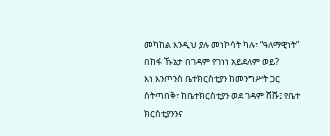መካከል እንዲህ ያሉ መነኮሳት ካሉ፣ “ዓለማዊነት” በከፋ ኹኔታ በገዳም የገነነ አይደለም ወይ?
እነ እንጦንስ ቤተክርስቲያን ከመንግሥት ጋር ስትጣበቅ፣ ከቤተክርስቲያን ወደ ገዳም ሸሹ፤ የቤተ ክርስቲያንንና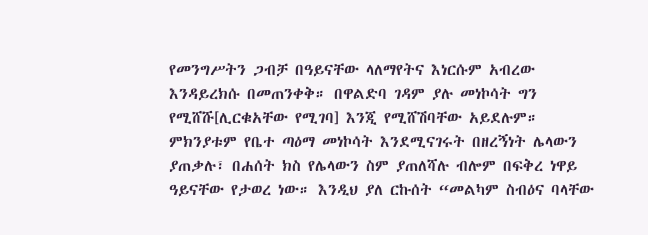የመንግሥትን ጋብቻ በዓይናቸው ላለማየትና እነርሱም አብረው እንዳይረክሱ በመጠንቀቅ። በዋልድባ ገዳም ያሉ መነኮሳት ግን የሚሸሹ[ሊርቁአቸው የሚገባ] እንጂ የሚሸሽባቸው አይደሉም። ምክንያቱም የቤተ ጣዕማ መነኮሳት እንደሚናገሩት በዘረኝነት ሌላውን ያጠቃሉ፣ በሐሰት ክስ የሌላውን ስም ያጠለሻሉ ብሎም በፍቅረ ነዋይ ዓይናቸው የታወረ ነው። እንዲህ ያለ ርኩሰት “መልካም ስብዕና ባላቸው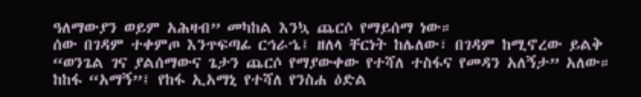ዓለማውያን ወይም አሕዛብ” መካከል እንኳ ጨርሶ የማይሰማ ነው።
ሰው በገዳም ተቀምጦ እንጥፍጣፊ ርኅራኄ፤ ዘለላ ቸርነት ከሌለው፣ በገዳም ከሚኖረው ይልቅ “ወንጌል ገና ያልሰማውና ጌታን ጨርሶ የማያውቀው የተሻለ ተስፋና የመዳን አለኝታ” አለው። ከከፋ “አማኝ”፤ የከፋ ኢአማኒ የተሻለ የንስሐ ዕድል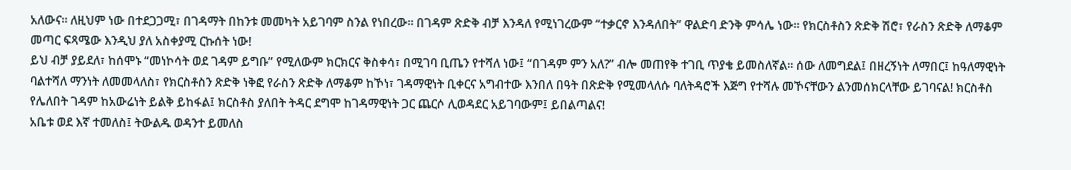አለውና። ለዚህም ነው በተደጋጋሚ፣ በገዳማት በከንቱ መመካት አይገባም ስንል የነበረው። በገዳም ጽድቅ ብቻ እንዳለ የሚነገረውም “ተቃርኖ እንዳለበት” ዋልድባ ድንቅ ምሳሌ ነው። የክርስቶስን ጽድቅ ሽሮ፣ የራስን ጽድቅ ለማቆም መጣር ፍጻሜው እንዲህ ያለ አስቀያሚ ርኩሰት ነው!
ይህ ብቻ ያይደለ፣ ከሰሞኑ “መነኮሳት ወደ ገዳም ይግቡ” የሚለውም ክርክርና ቅስቀሳ፣ በሚገባ ቢጤን የተሻለ ነው፤ “በገዳም ምን አለ?” ብሎ መጠየቅ ተገቢ ጥያቄ ይመስለኛል። ሰው ለመግደል፤ በዘረኝነት ለማበር፤ ከዓለማዊነት ባልተሻለ ማንነት ለመመላለስ፣ የክርስቶስን ጽድቅ ነቅፎ የራስን ጽድቅ ለማቆም ከኾነ፣ ገዳማዊነት ቢቀርና አግብተው እንበለ በዓት በጽድቅ የሚመላለሱ ባለትዳሮች እጅግ የተሻሉ መኾናቸውን ልንመሰክርላቸው ይገባናል! ክርስቶስ የሌለበት ገዳም ከአውሬነት ይልቅ ይከፋል፤ ክርስቶስ ያለበት ትዳር ደግሞ ከገዳማዊነት ጋር ጨርሶ ሊወዳደር አይገባውም፤ ይበልጣልና!
አቤቱ ወደ እኛ ተመለስ፤ ትውልዱ ወዳንተ ይመለስ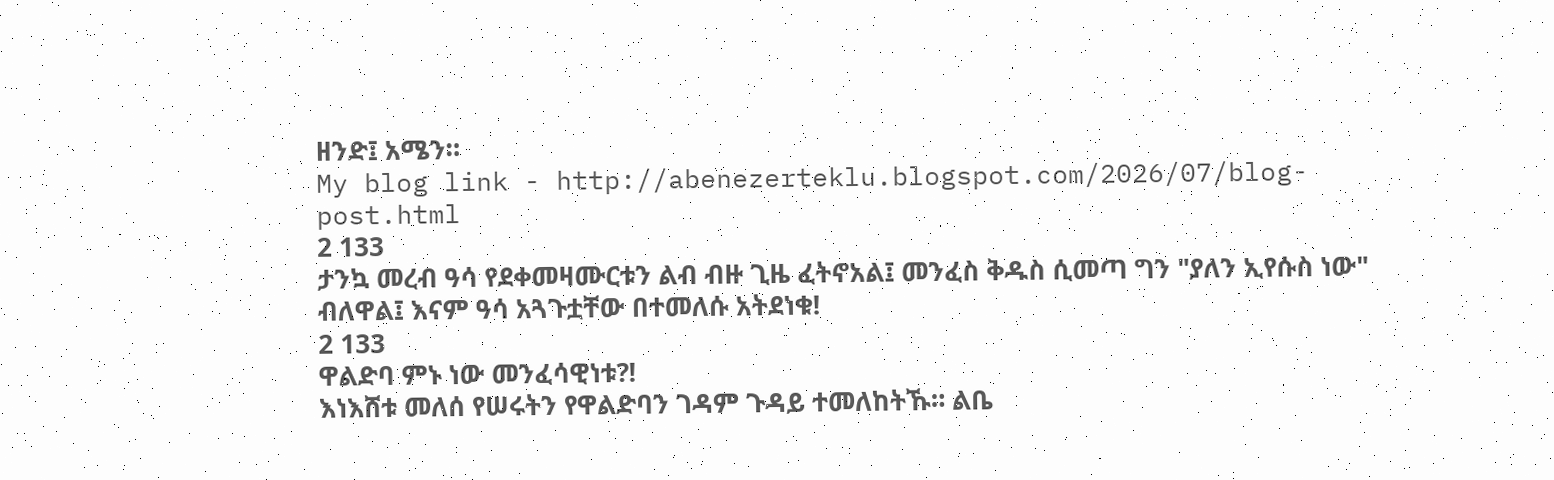ዘንድ፤ አሜን።
My blog link - http://abenezerteklu.blogspot.com/2026/07/blog-post.html
2 133
ታንኳ መረብ ዓሳ የደቀመዛሙርቱን ልብ ብዙ ጊዜ ፈትኖአል፤ መንፈስ ቅዱስ ሲመጣ ግን "ያለን ኢየሱስ ነው" ብለዋል፤ እናም ዓሳ አጓጉቷቸው በተመለሱ አትደነቁ!
2 133
ዋልድባ ምኑ ነው መንፈሳዊነቱ?!
እነእሸቱ መለሰ የሠሩትን የዋልድባን ገዳም ጉዳይ ተመለከትኹ። ልቤ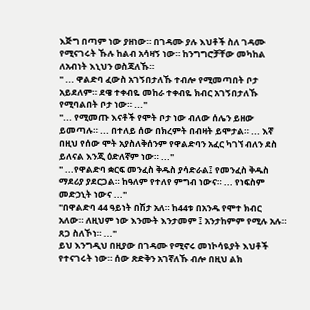እጅግ በጣም ነው ያዘነው። በገዳሙ ያሉ እህቶች ስለ ገዳሙ የሚናገሩት ኹሉ ከልብ አሳዛኝ ነው። ከንግግሮቻቸው መካከል ለአብነት እኒህን ወስጃለኹ።
" ... ዋልድባ ፈውስ አገኝበታለኹ ተብሎ የሚመጣበት ቦታ አይደለም። ደዌ ተቀብዬ መከራ ተቀብዬ ክብር አገኝበታለኹ የሚባልበት ቦታ ነው። ..."
"... የሚመጡ እናቶች የሞት ቦታ ነው ብለው ሰሌን ይዘው ይመጣሉ። ... በተለይ ሰው በክረምት በብዛት ይሞታል። ... እኛ በዚህ የሰው ሞት አያስለቅሰንም የዋልድባን አፈር ካገኘ ብለን ደስ ይለናል እንጂ ዕድለኛም ነው። ..."
" ...የዋልድባ ቋርፍ መንፈስ ቅዱስ ያሳድራል፤ የመንፈስ ቅዱስ ማደሪያ ያደርጋል። ከዓለም የተለየ ምግብ ነውና። ... የነፍስም መድኃኒት ነውና ..."
"በዋልድባ 44 ዓይነት በሽታ አለ። ከ44ቱ በአንዱ የሞተ ክብር አለው። ለዚህም ነው እንሙት እንታመም ፤ አንታከምም የሚሉ አሉ። ጸጋ ስለኾነ። ..."
ይህ እንግዲህ በዚያው በገዳሙ የሚኖሩ መነኮሳዪያት እህቶች የተናገሩት ነው። ሰው ጽድቅን አገኛለኹ ብሎ በዚህ ልክ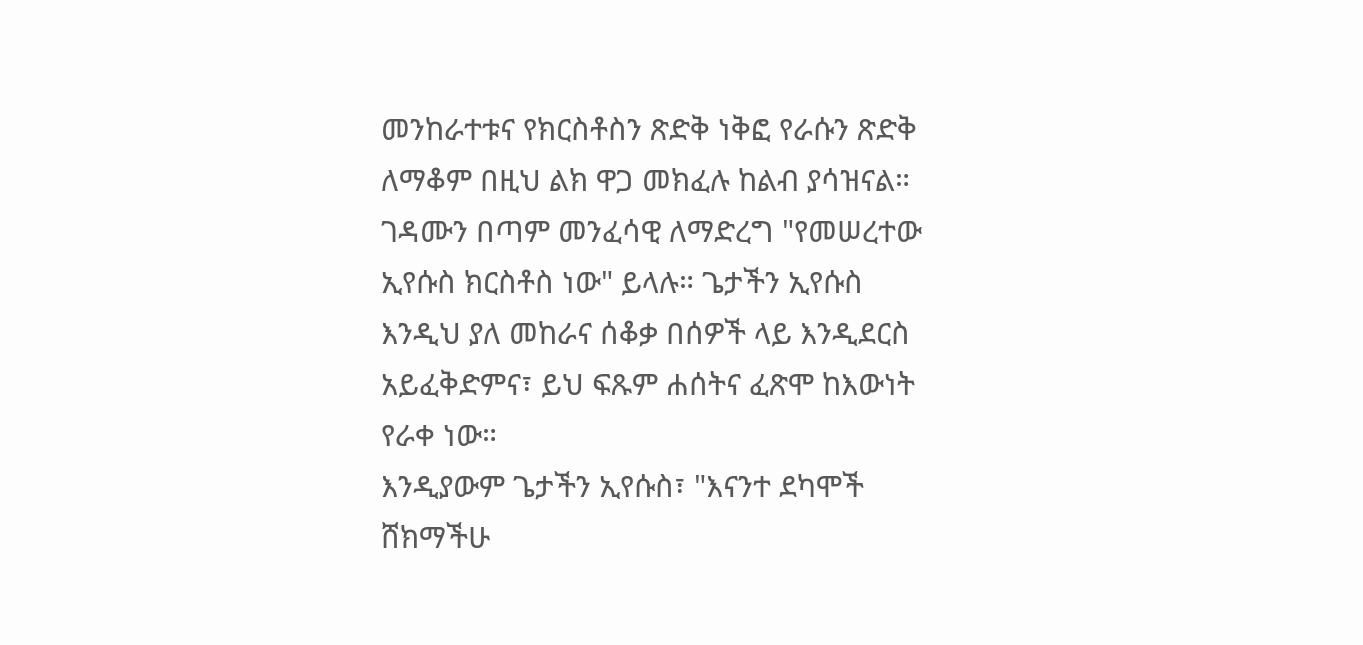መንከራተቱና የክርስቶስን ጽድቅ ነቅፎ የራሱን ጽድቅ ለማቆም በዚህ ልክ ዋጋ መክፈሉ ከልብ ያሳዝናል። ገዳሙን በጣም መንፈሳዊ ለማድረግ "የመሠረተው ኢየሱስ ክርስቶስ ነው" ይላሉ። ጌታችን ኢየሱስ እንዲህ ያለ መከራና ሰቆቃ በሰዎች ላይ እንዲደርስ አይፈቅድምና፣ ይህ ፍጹም ሐሰትና ፈጽሞ ከእውነት የራቀ ነው።
እንዲያውም ጌታችን ኢየሱስ፣ "እናንተ ደካሞች ሸክማችሁ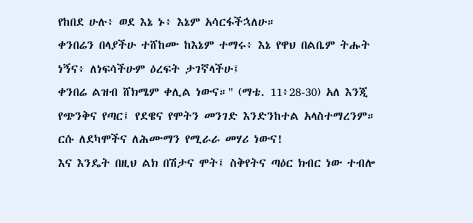የከበደ ሁሉ፥ ወደ እኔ ኑ፥ እኔም አሳርፋችኋለሁ።
ቀንበሬን በላያችሁ ተሸከሙ ከእኔም ተማሩ፥ እኔ የዋህ በልቤም ትሑት ነኝና፥ ለነፍሳችሁም ዕረፍት ታገኛላችሁ፤
ቀንበሬ ልዝብ ሸክሜም ቀሊል ነውና።" (ማቴ. 11፥28-30) አለ እንጂ የጭንቅና የጣር፤ የደዌና የሞትን መንገድ እንድንከተል አላስተማረንም። ርሱ ለደካሞችና ለሕሙማን የሚራራ መሃሪ ነውና!
እና እንዴት በዚህ ልክ በሽታና ሞት፤ ስቅየትና ጣዕር ክብር ነው ተብሎ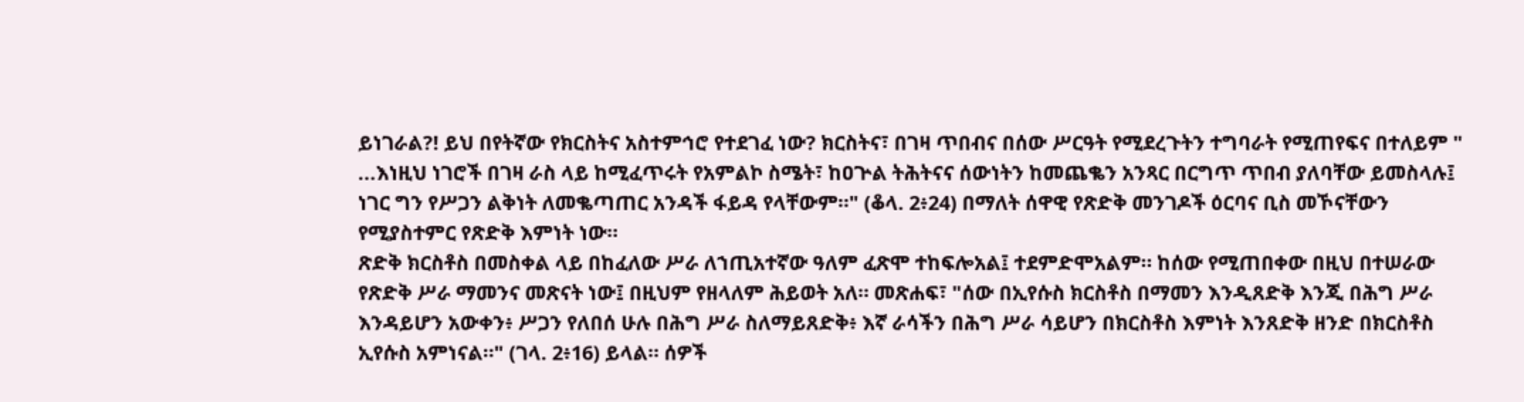ይነገራል?! ይህ በየትኛው የክርስትና አስተምኅሮ የተደገፈ ነው? ክርስትና፣ በገዛ ጥበብና በሰው ሥርዓት የሚደረጉትን ተግባራት የሚጠየፍና በተለይም " ...እነዚህ ነገሮች በገዛ ራስ ላይ ከሚፈጥሩት የአምልኮ ስሜት፣ ከዐጕል ትሕትናና ሰውነትን ከመጨቈን አንጻር በርግጥ ጥበብ ያለባቸው ይመስላሉ፤ ነገር ግን የሥጋን ልቅነት ለመቈጣጠር አንዳች ፋይዳ የላቸውም።" (ቆላ. 2፥24) በማለት ሰዋዊ የጽድቅ መንገዶች ዕርባና ቢስ መኾናቸውን የሚያስተምር የጽድቅ እምነት ነው።
ጽድቅ ክርስቶስ በመስቀል ላይ በከፈለው ሥራ ለኀጢአተኛው ዓለም ፈጽሞ ተከፍሎአል፤ ተደምድሞአልም። ከሰው የሚጠበቀው በዚህ በተሠራው የጽድቅ ሥራ ማመንና መጽናት ነው፤ በዚህም የዘላለም ሕይወት አለ። መጽሐፍ፣ "ሰው በኢየሱስ ክርስቶስ በማመን እንዲጸድቅ እንጂ በሕግ ሥራ እንዳይሆን አውቀን፥ ሥጋን የለበሰ ሁሉ በሕግ ሥራ ስለማይጸድቅ፥ እኛ ራሳችን በሕግ ሥራ ሳይሆን በክርስቶስ እምነት እንጸድቅ ዘንድ በክርስቶስ ኢየሱስ አምነናል።" (ገላ. 2፥16) ይላል። ሰዎች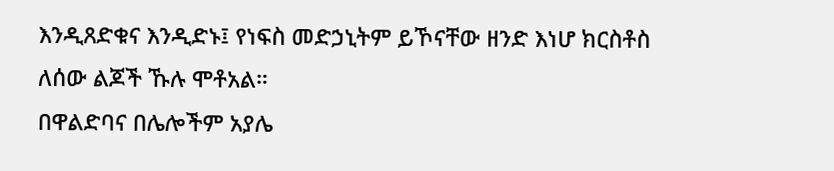እንዲጸድቁና እንዲድኑ፤ የነፍስ መድኃኒትም ይኾናቸው ዘንድ እነሆ ክርስቶስ ለሰው ልጆች ኹሉ ሞቶአል።
በዋልድባና በሌሎችም አያሌ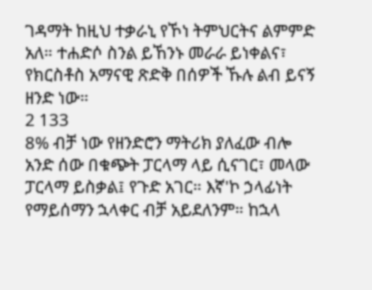ገዳማት ከዚህ ተቃራኒ የኾነ ትምህርትና ልምምድ አለ። ተሐድሶ ስንል ይኸንኑ መራራ ይነቀልና፣ የክርስቶስ አማናዊ ጽድቅ በሰዎች ኹሉ ልብ ይናኝ ዘንድ ነው።
2 133
8% ብቻ ነው የዘንድሮን ማትሪክ ያለፈው ብሎ አንድ ሰው በቁጭት ፓርላማ ላይ ሲናገር፣ መላው ፓርላማ ይስቃል፤ የጉድ አገር። እኛ'ኮ ኃላፊነት የማይሰማን ኋላቀር ብቻ አይደለንም። ከኋላ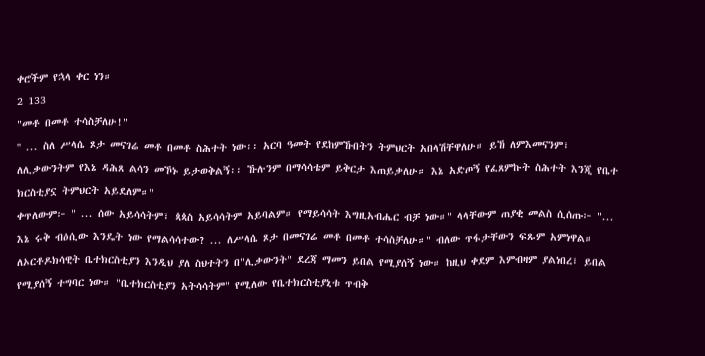ቀሮችም የኋላ ቀር ነን።
2 133
"መቶ በመቶ ተሳስቻለሁ!"
'' ... ስለ ሥላሴ ጾታ መናገሬ መቶ በመቶ ስሕተት ነው፡፡ አርባ ዓመት የደከምኹበትን ትምህርት አበላሽቸዋለሁ። ይኸ ለምእመናንም፣ ለሊቃውንትም የእኔ ዳሕጸ ልሳን መኾኑ ይታወቅልኝ፡፡ ኹሉንም በማሳሳቴም ይቅርታ እጠይቃለሁ። እኔ አድጦኝ የፈጸምኩት ስሕተት እንጂ የቤተ ክርስቲያኗ ትምህርት አይደለም።"
ቀጥለውም፦ " ... ሰው አይሳሳትም፣ ጳጳስ አይሳሳትም አይባልም። የማይሳሳት እግዚአብሔር ብቻ ነው።" ላላቸውም ጠያቂ መልስ ሲሰጡ፦ "... እኔ ሩቅ ብዕሲው እንዴት ነው የማልሳሳተው? ... ለሥላሴ ጾታ በመናገሬ መቶ በመቶ ተሳስቻለሁ።" ብለው ጥፋታቸውን ፍጹም አምነዋል።
ለኦርቶዶክሳዊት ቤተክርስቲያን እንዲህ ያለ ስህተትን በ"ሊቃውንት" ደረጃ ማመን ይበል የሚያሰኝ ነው። ከዚህ ቀደም እምብዛም ያልነበረ፣ ይበል የሚያሰኝ ተግባር ነው። "ቤተክርስቲያን አትሳሳትም" የሚለው የቤተክርስቲያኒቱ ጥብቅ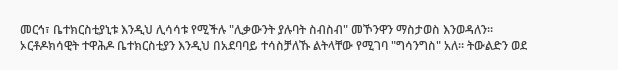መርኅ፣ ቤተክርስቲያኒቱ እንዲህ ሊሳሳቱ የሚችሉ "ሊቃውንት ያሉባት ስብስብ" መኾንዋን ማስታወስ እንወዳለን።
ኦርቶዶክሳዊት ተዋሕዶ ቤተክርስቲያን እንዲህ በአደባባይ ተሳስቻለኹ ልትላቸው የሚገባ "ግሳንግስ" አለ። ትውልድን ወደ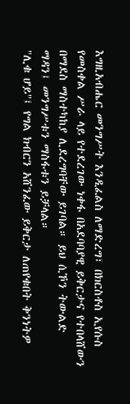እግዚአብሔር መንግሥት እንዲፈልስ ለማድረግ፣ በክርስቶስ ኢየሱስ የመስቀል ሥራ ላይ የተደረገው ነቀፋ በአደባባያዊ ይቅርታና የተበላሸውን በማደስ ማስተካከያ ሊደረግባቸው ይገባል። ይህ ሲኾን ትውልድ ማዳን፤ መንግሥቱን ማስፋቱን ይቻላል።
"ሊቁ ሆይ"፤ የግል ክብርን አሸንፈው ይቅርታ ለጠየቁበት ቅንነትዎ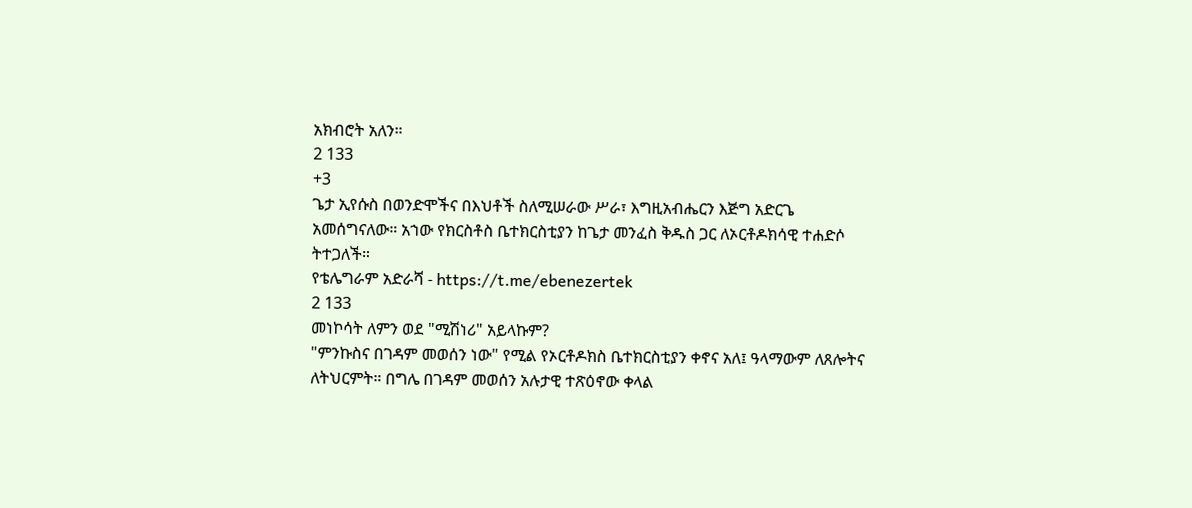አክብሮት አለን።
2 133
+3
ጌታ ኢየሱስ በወንድሞችና በእህቶች ስለሚሠራው ሥራ፣ እግዚአብሔርን እጅግ አድርጌ አመሰግናለው። አኀው የክርስቶስ ቤተክርስቲያን ከጌታ መንፈስ ቅዱስ ጋር ለኦርቶዶክሳዊ ተሐድሶ ትተጋለች።
የቴሌግራም አድራሻ - https://t.me/ebenezertek
2 133
መነኮሳት ለምን ወደ "ሚሽነሪ" አይላኩም?
"ምንኩስና በገዳም መወሰን ነው" የሚል የኦርቶዶክስ ቤተክርስቲያን ቀኖና አለ፤ ዓላማውም ለጸሎትና ለትህርምት። በግሌ በገዳም መወሰን አሉታዊ ተጽዕኖው ቀላል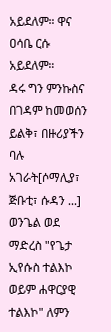አይደለም። ዋና ዐሳቤ ርሱ አይደለም።
ዳሩ ግን ምንኩስና በገዳም ከመወሰን ይልቅ፣ በዙሪያችን ባሉ አገራት[ሶማሊያ፣ ጅቡቲ፣ ሱዳን ...] ወንጌል ወደ ማድረስ "የጌታ ኢየሱስ ተልእኮ ወይም ሐዋርያዊ ተልእኮ" ለምን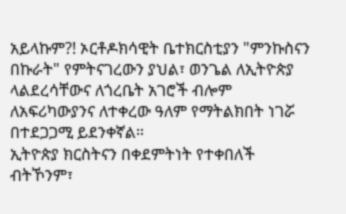አይላኩም?! ኦርቶዶክሳዊት ቤተክርስቲያን "ምንኩስናን በኩራት" የምትናገረውን ያህል፣ ወንጌል ለኢትዮጵያ ላልደረሳቸውና ለጎረቤት አገሮች ብሎም ለአፍሪካውያንና ለተቀረው ዓለም የማትልክበት ነገሯ በተደጋጋሚ ይደንቀኛል።
ኢትዮጵያ ክርስትናን በቀደምትነት የተቀበለች ብትኾንም፣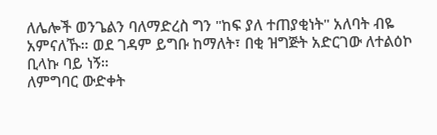ለሌሎች ወንጌልን ባለማድረስ ግን "ከፍ ያለ ተጠያቂነት" አለባት ብዬ አምናለኹ። ወደ ገዳም ይግቡ ከማለት፣ በቂ ዝግጅት አድርገው ለተልዕኮ ቢላኩ ባይ ነኝ።
ለምግባር ውድቀት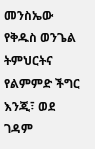መንስኤው የቅዱስ ወንጌል ትምህርትና የልምምድ ችግር እንጂ፣ ወደ ገዳም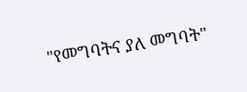"የመግባትና ያለ መግባት"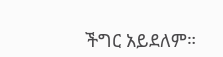ችግር አይደለም።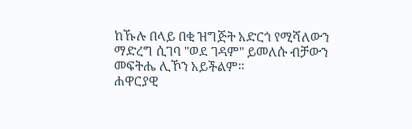ከኹሉ በላይ በቂ ዝግጅት አድርጎ የሚሻለውን ማድረግ ሲገባ "ወደ ገዳም" ይመለሱ ብቻውን መፍትሔ ሊኾን አይችልም።
ሐዋርያዊ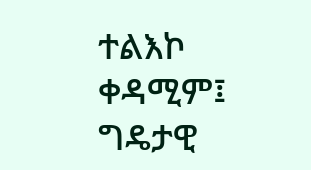ተልእኮ ቀዳሚም፤ ግዴታዊ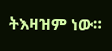ትእዛዝም ነው።